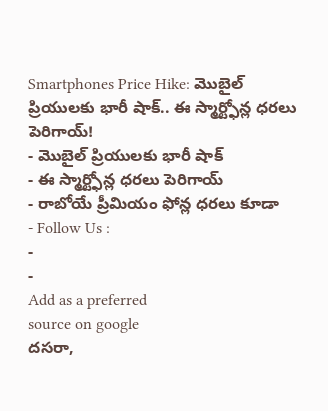Smartphones Price Hike: మొబైల్ ప్రియులకు భారీ షాక్.. ఈ స్మార్ట్ఫోన్ల ధరలు పెరిగాయ్!
- మొబైల్ ప్రియులకు భారీ షాక్
- ఈ స్మార్ట్ఫోన్ల ధరలు పెరిగాయ్
- రాబోయే ప్రీమియం ఫోన్ల ధరలు కూడా
- Follow Us :
-
-
Add as a preferred
source on google
దసరా,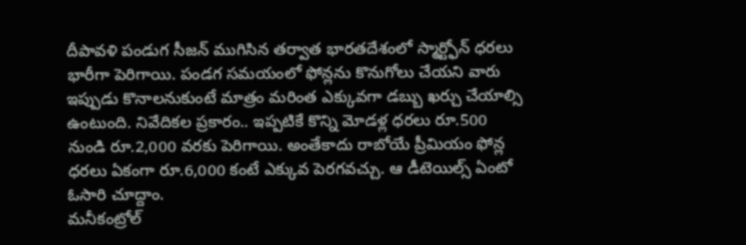దీపావళి పండుగ సీజన్ ముగిసిన తర్వాత భారతదేశంలో స్మార్ట్ఫోన్ ధరలు భారీగా పెరిగాయి. పండగ సమయంలో ఫోన్లను కొనుగోలు చేయని వారు ఇప్పుడు కొనాలనుకుంటే మాత్రం మరింత ఎక్కువగా డబ్బు ఖర్చు చేయాల్సి ఉంటుంది. నివేదికల ప్రకారం.. ఇప్పటికే కొన్ని మోడళ్ల ధరలు రూ.500 నుండి రూ.2,000 వరకు పెరిగాయి. అంతేకాదు రాబోయే ప్రీమియం ఫోన్ల ధరలు ఏకంగా రూ.6,000 కంటే ఎక్కువ పెరగవచ్చు. ఆ డీటెయిల్స్ ఏంటో ఓసారి చూద్దాం.
మనీకంట్రోల్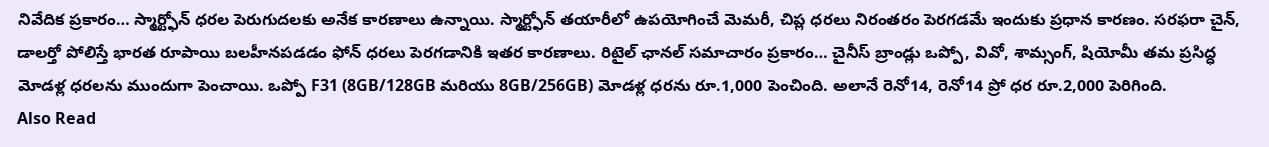నివేదిక ప్రకారం… స్మార్ట్ఫోన్ ధరల పెరుగుదలకు అనేక కారణాలు ఉన్నాయి. స్మార్ట్ఫోన్ తయారీలో ఉపయోగించే మెమరీ, చిప్ల ధరలు నిరంతరం పెరగడమే ఇందుకు ప్రధాన కారణం. సరఫరా చైన్, డాలర్తో పోలిస్తే భారత రూపాయి బలహీనపడడం ఫోన్ ధరలు పెరగడానికి ఇతర కారణాలు. రిటైల్ ఛానల్ సమాచారం ప్రకారం… చైనీస్ బ్రాండ్లు ఒప్పో, వివో, శామ్సంగ్, షియోమీ తమ ప్రసిద్ధ మోడళ్ల ధరలను ముందుగా పెంచాయి. ఒప్పో F31 (8GB/128GB మరియు 8GB/256GB) మోడళ్ల ధరను రూ.1,000 పెంచింది. అలానే రెనో14, రెనో14 ప్రో ధర రూ.2,000 పెరిగింది.
Also Read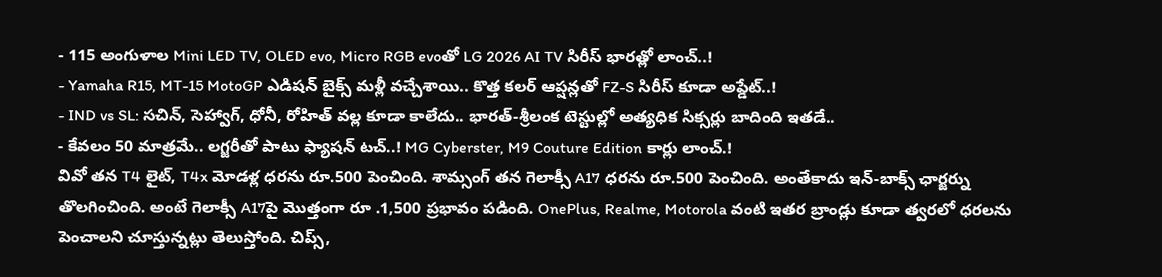- 115 అంగుళాల Mini LED TV, OLED evo, Micro RGB evoతో LG 2026 AI TV సిరీస్ భారత్లో లాంచ్..!
- Yamaha R15, MT-15 MotoGP ఎడిషన్ బైక్స్ మళ్లీ వచ్చేశాయి.. కొత్త కలర్ ఆప్షన్లతో FZ-S సిరీస్ కూడా అప్డేట్..!
- IND vs SL: సచిన్, సెహ్వాగ్, ధోనీ, రోహిత్ వల్ల కూడా కాలేదు.. భారత్-శ్రీలంక టెస్టుల్లో అత్యధిక సిక్సర్లు బాదింది ఇతడే..
- కేవలం 50 మాత్రమే.. లగ్జరీతో పాటు ఫ్యాషన్ టచ్..! MG Cyberster, M9 Couture Edition కార్లు లాంచ్.!
వివో తన T4 లైట్, T4x మోడళ్ల ధరను రూ.500 పెంచింది. శామ్సంగ్ తన గెలాక్సీ A17 ధరను రూ.500 పెంచింది. అంతేకాదు ఇన్-బాక్స్ ఛార్జర్ను తొలగించింది. అంటే గెలాక్సీ A17పై మొత్తంగా రూ .1,500 ప్రభావం పడింది. OnePlus, Realme, Motorola వంటి ఇతర బ్రాండ్లు కూడా త్వరలో ధరలను పెంచాలని చూస్తున్నట్లు తెలుస్తోంది. చిప్స్,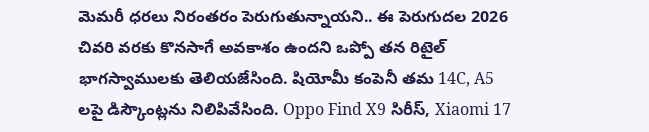మెమరీ ధరలు నిరంతరం పెరుగుతున్నాయని.. ఈ పెరుగుదల 2026 చివరి వరకు కొనసాగే అవకాశం ఉందని ఒప్పో తన రిటైల్ భాగస్వాములకు తెలియజేసింది. షియోమీ కంపెనీ తమ 14C, A5 లపై డిస్కౌంట్లను నిలిపివేసింది. Oppo Find X9 సిరీస్, Xiaomi 17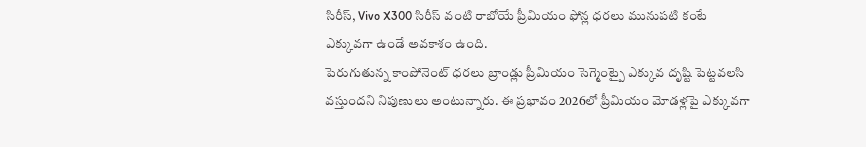సిరీస్, Vivo X300 సిరీస్ వంటి రాబోయే ప్రీమియం ఫోన్ల ధరలు మునుపటి కంటే ఎక్కువగా ఉండే అవకాశం ఉంది.
పెరుగుతున్న కాంపోనెంట్ ధరలు బ్రాండ్లు ప్రీమియం సెగ్మెంట్పై ఎక్కువ దృష్టి పెట్టవలసి వస్తుందని నిపుణులు అంటున్నారు. ఈ ప్రభావం 2026లో ప్రీమియం మోడళ్లపై ఎక్కువగా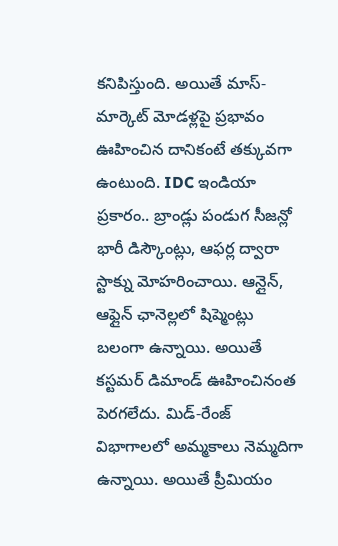కనిపిస్తుంది. అయితే మాస్-మార్కెట్ మోడళ్లపై ప్రభావం ఊహించిన దానికంటే తక్కువగా ఉంటుంది. IDC ఇండియా ప్రకారం.. బ్రాండ్లు పండుగ సీజన్లో భారీ డిస్కౌంట్లు, ఆఫర్ల ద్వారా స్టాక్ను మోహరించాయి. ఆన్లైన్, ఆఫ్లైన్ ఛానెల్లలో షిప్మెంట్లు బలంగా ఉన్నాయి. అయితే కస్టమర్ డిమాండ్ ఊహించినంత పెరగలేదు. మిడ్-రేంజ్ విభాగాలలో అమ్మకాలు నెమ్మదిగా ఉన్నాయి. అయితే ప్రీమియం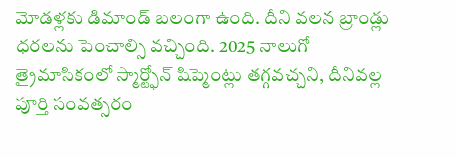మోడళ్లకు డిమాండ్ బలంగా ఉంది. దీని వలన బ్రాండ్లు ధరలను పెంచాల్సి వచ్చింది. 2025 నాలుగో త్రైమాసికంలో స్మార్ట్ఫోన్ షిప్మెంట్లు తగ్గవచ్చని, దీనివల్ల పూర్తి సంవత్సరం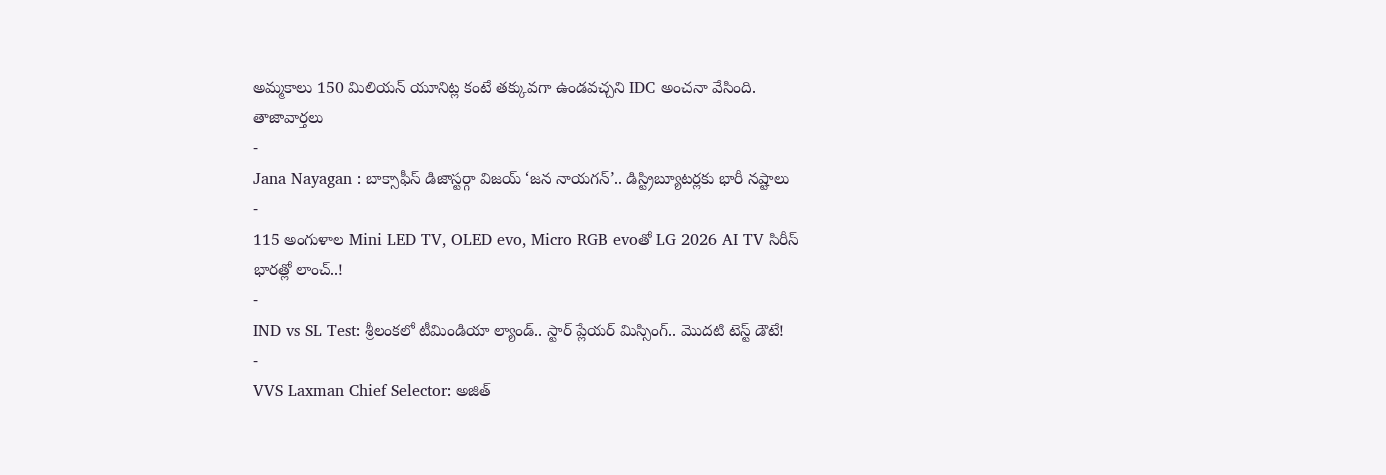అమ్మకాలు 150 మిలియన్ యూనిట్ల కంటే తక్కువగా ఉండవచ్చని IDC అంచనా వేసింది.
తాజావార్తలు
-
Jana Nayagan : బాక్సాఫీస్ డిజాస్టర్గా విజయ్ ‘జన నాయగన్’.. డిస్ట్రిబ్యూటర్లకు భారీ నష్టాలు
-
115 అంగుళాల Mini LED TV, OLED evo, Micro RGB evoతో LG 2026 AI TV సిరీస్ భారత్లో లాంచ్..!
-
IND vs SL Test: శ్రీలంకలో టీమిండియా ల్యాండ్.. స్టార్ ప్లేయర్ మిస్సింగ్.. మొదటి టెస్ట్ డౌటే!
-
VVS Laxman Chief Selector: అజిత్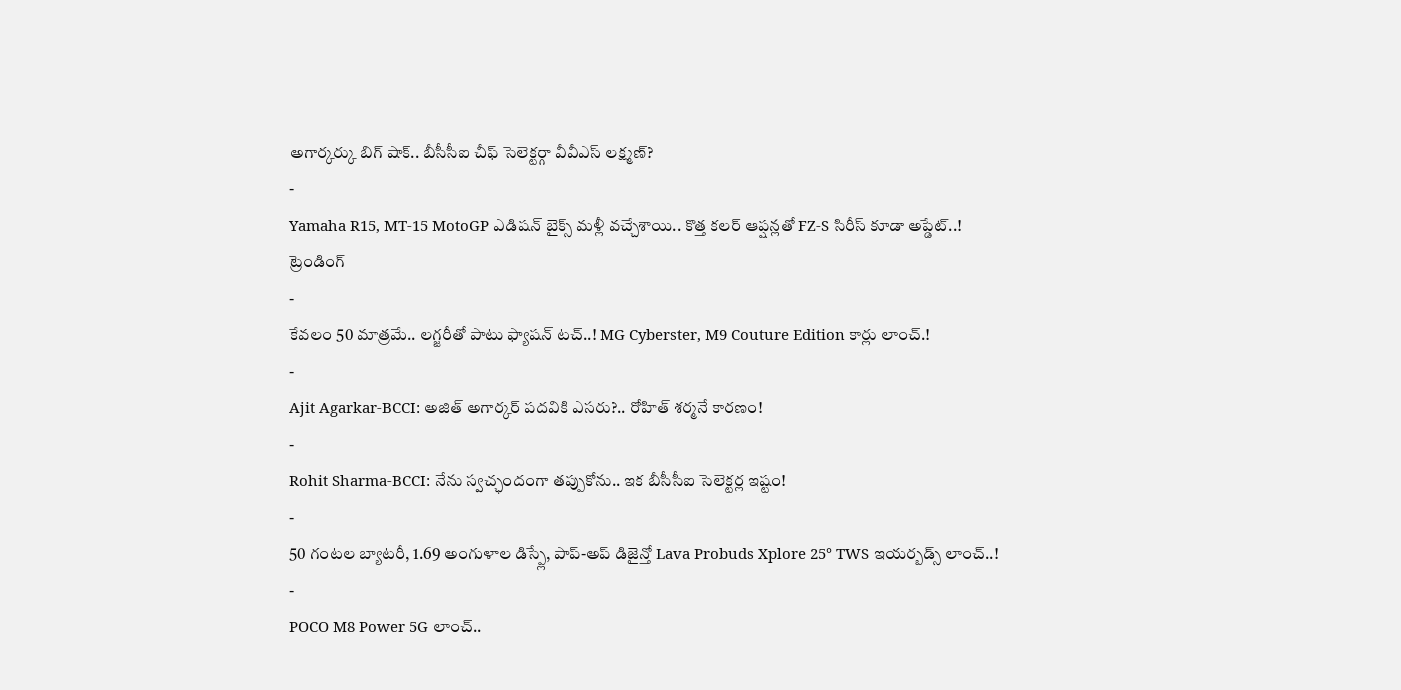అగార్కర్కు బిగ్ షాక్.. బీసీసీఐ చీఫ్ సెలెక్టర్గా వీవీఎస్ లక్ష్మణ్?
-
Yamaha R15, MT-15 MotoGP ఎడిషన్ బైక్స్ మళ్లీ వచ్చేశాయి.. కొత్త కలర్ ఆప్షన్లతో FZ-S సిరీస్ కూడా అప్డేట్..!
ట్రెండింగ్
-
కేవలం 50 మాత్రమే.. లగ్జరీతో పాటు ఫ్యాషన్ టచ్..! MG Cyberster, M9 Couture Edition కార్లు లాంచ్.!
-
Ajit Agarkar-BCCI: అజిత్ అగార్కర్ పదవికి ఎసరు?.. రోహిత్ శర్మనే కారణం!
-
Rohit Sharma-BCCI: నేను స్వచ్ఛందంగా తప్పుకోను.. ఇక బీసీసీఐ సెలెక్టర్ల ఇష్టం!
-
50 గంటల బ్యాటరీ, 1.69 అంగుళాల డిస్ప్లే, పాప్-అప్ డిజైన్తో Lava Probuds Xplore 25° TWS ఇయర్బడ్స్ లాంచ్..!
-
POCO M8 Power 5G లాంచ్..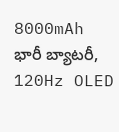8000mAh భారీ బ్యాటరీ, 120Hz OLED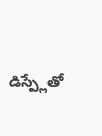డిస్ప్లేతో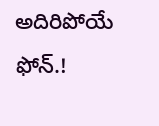అదిరిపోయే ఫోన్.!